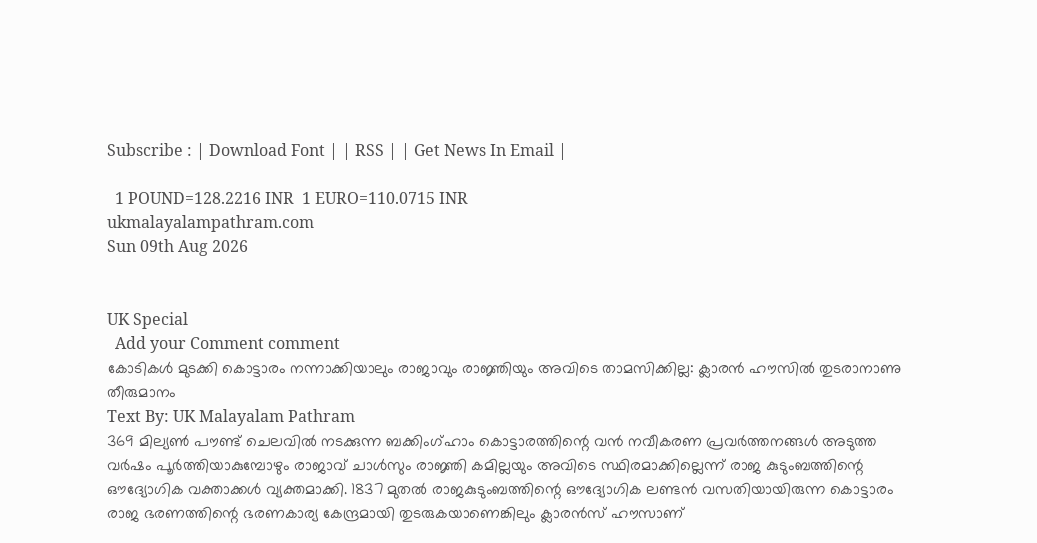Subscribe : | Download Font | | RSS | | Get News In Email |

  1 POUND=128.2216 INR  1 EURO=110.0715 INR
ukmalayalampathram.com
Sun 09th Aug 2026


UK Special
  Add your Comment comment
കോടികള്‍ മുടക്കി കൊട്ടാരം നന്നാക്കിയാലും രാജാവും രാജ്ഞിയും അവിടെ താമസിക്കില്ല: ക്ലാരന്‍ ഹൗസില്‍ തുടരാനാണു തീരുമാനം
Text By: UK Malayalam Pathram
369 മില്യണ്‍ പൗണ്ട് ചെലവില്‍ നടക്കുന്ന ബക്കിംഗ്ഹാം കൊട്ടാരത്തിന്റെ വന്‍ നവീകരണ പ്രവര്‍ത്തനങ്ങള്‍ അടുത്ത വര്‍ഷം പൂര്‍ത്തിയാകുമ്പോഴും രാജാവ് ചാള്‍സും രാജ്ഞി കമില്ലയും അവിടെ സ്ഥിരമാക്കില്ലെന്ന് രാജ കുടുംബത്തിന്റെ ഔദ്യോഗിക വക്താക്കള്‍ വ്യക്തമാക്കി. 1837 മുതല്‍ രാജകുടുംബത്തിന്റെ ഔദ്യോഗിക ലണ്ടന്‍ വസതിയായിരുന്ന കൊട്ടാരം രാജ ഭരണത്തിന്റെ ഭരണകാര്യ കേന്ദ്രമായി തുടരുകയാണെങ്കിലും ക്ലാരന്‍സ് ഹൗസാണ്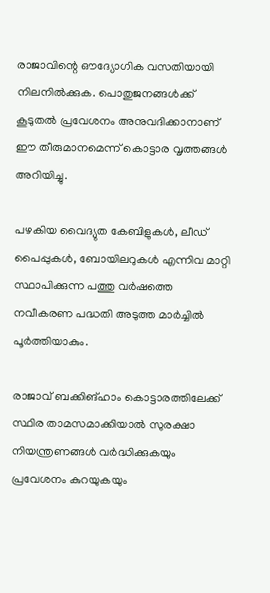രാജാവിന്റെ ഔദ്യോഗിക വസതിയായി നിലനില്‍ക്കുക. പൊതുജനങ്ങള്‍ക്ക് കൂടുതല്‍ പ്രവേശനം അനുവദിക്കാനാണ് ഈ തീരുമാനമെന്ന് കൊട്ടാര വൃത്തങ്ങള്‍ അറിയിച്ചു.

പഴകിയ വൈദ്യുത കേബിളുകള്‍, ലീഡ് പൈപ്പുകള്‍, ബോയിലറുകള്‍ എന്നിവ മാറ്റി സ്ഥാപിക്കുന്ന പത്തു വര്‍ഷത്തെ നവീകരണ പദ്ധതി അടുത്ത മാര്‍ച്ചില്‍ പൂര്‍ത്തിയാകും.

രാജാവ് ബക്കിങ്ഹാം കൊട്ടാരത്തിലേക്ക് സ്ഥിര താമസമാക്കിയാല്‍ സുരക്ഷാ നിയന്ത്രണങ്ങള്‍ വര്‍ദ്ധിക്കുകയും പ്രവേശനം കുറയുകയും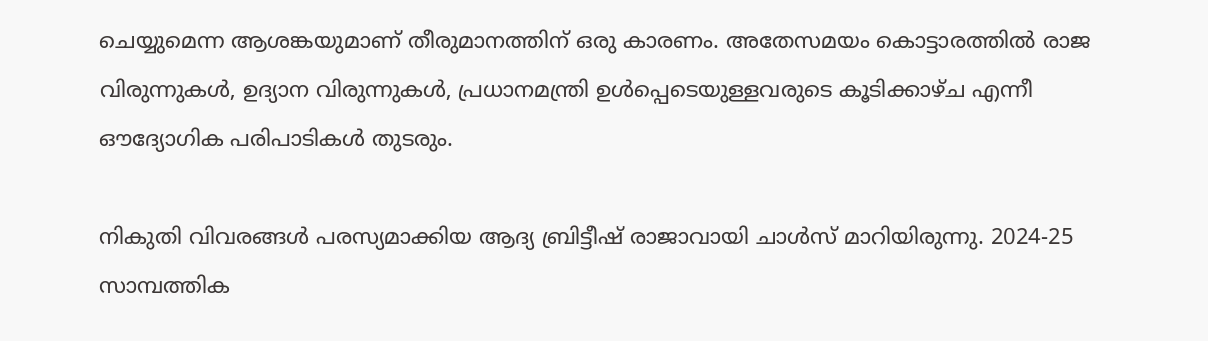ചെയ്യുമെന്ന ആശങ്കയുമാണ് തീരുമാനത്തിന് ഒരു കാരണം. അതേസമയം കൊട്ടാരത്തില്‍ രാജ വിരുന്നുകള്‍, ഉദ്യാന വിരുന്നുകള്‍, പ്രധാനമന്ത്രി ഉള്‍പ്പെടെയുള്ളവരുടെ കൂടിക്കാഴ്ച എന്നീ ഔദ്യോഗിക പരിപാടികള്‍ തുടരും.

നികുതി വിവരങ്ങള്‍ പരസ്യമാക്കിയ ആദ്യ ബ്രിട്ടീഷ് രാജാവായി ചാള്‍സ് മാറിയിരുന്നു. 2024-25 സാമ്പത്തിക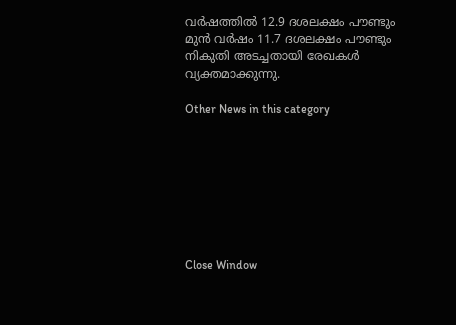വര്‍ഷത്തില്‍ 12.9 ദശലക്ഷം പൗണ്ടും മുന്‍ വര്‍ഷം 11.7 ദശലക്ഷം പൗണ്ടും നികുതി അടച്ചതായി രേഖകള്‍ വ്യക്തമാക്കുന്നു.

Other News in this category








Close Window